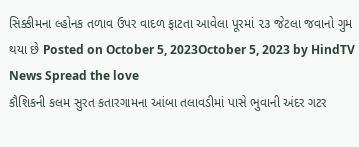સિક્કીમના લ્હોનક તળાવ ઉપર વાદળ ફાટતા આવેલા પૂરમાં ૨૩ જેટલા જવાનો ગુમ થયા છે Posted on October 5, 2023October 5, 2023 by HindTV News Spread the love
કૌશિકની કલમ સુરત કતારગામના આંબા તલાવડીમાં પાસે ભુવાની અંદર ગટર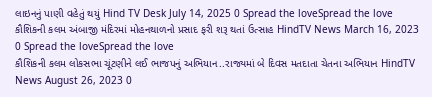લાઇનનું પાણી વહેતું થયું Hind TV Desk July 14, 2025 0 Spread the loveSpread the love
કૌશિકની કલમ અંબાજી મંદિરમાં મોહનથાળનો પ્રસાદ ફરી શરૂ થતાં ઉત્સાહ HindTV News March 16, 2023 0 Spread the loveSpread the love
કૌશિકની કલમ લોકસભા ચૂંટણીને લઈ ભાજપનું અભિયાન..રાજ્યમાં બે દિવસ મતદાતા ચેતના અભિયાન HindTV News August 26, 2023 0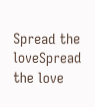Spread the loveSpread the love